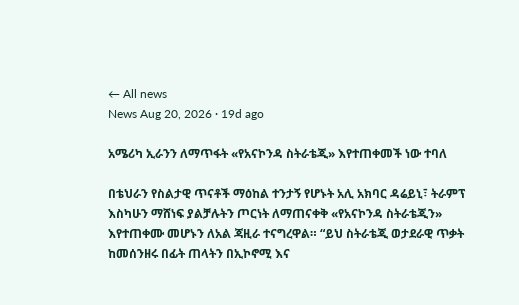← All news
News Aug 20, 2026 · 19d ago

አሜሪካ ኢራንን ለማጥፋት «የአናኮንዳ ስትራቴጂ» እየተጠቀመች ነው ተባለ

በቴህራን የስልታዊ ጥናቶች ማዕከል ተንታኝ የሆኑት አሊ አክባር ዳሬይኒ፣ ትራምፕ እስካሁን ማሸነፍ ያልቻሉትን ጦርነት ለማጠናቀቅ «የአናኮንዳ ስትራቴጂን» እየተጠቀሙ መሆኑን ለአል ጃዚራ ተናግረዋል። “ይህ ስትራቴጂ ወታደራዊ ጥቃት ከመሰንዘሩ በፊት ጠላትን በኢኮኖሚ እና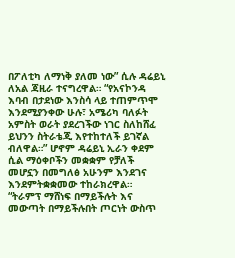በፖለቲካ ለማነቅ ያለመ ነው” ሲሉ ዳሬይኒ ለአል ጃዚራ ተናግረዋል። “የአናኮንዳ እባብ በታደነው እንስሳ ላይ ተጠምጥሞ እንደሚያንቀው ሁሉ፣ አሜሪካ ባለፉት አምስት ወራት ያደረገችው ነገር ስለከሸፈ ይህንን ስትራቴጂ እየተከተለች ይገኛል ብለዋል።” ሆኖም ዳሬይኒ ኢራን ቀደም ሲል ማዕቀቦችን መቋቋም የቻለች መሆኗን በመግለፅ አሁንም እንደገና እንደምትቋቋመው ተከራክረዋል። “ትራምፕ ማሸነፍ በማይችሉት እና መውጣት በማይችሉበት ጦርነት ውስጥ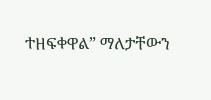ተዘፍቀዋል” ማለታቸውን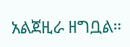አልጀዚራ ዘግቧል።